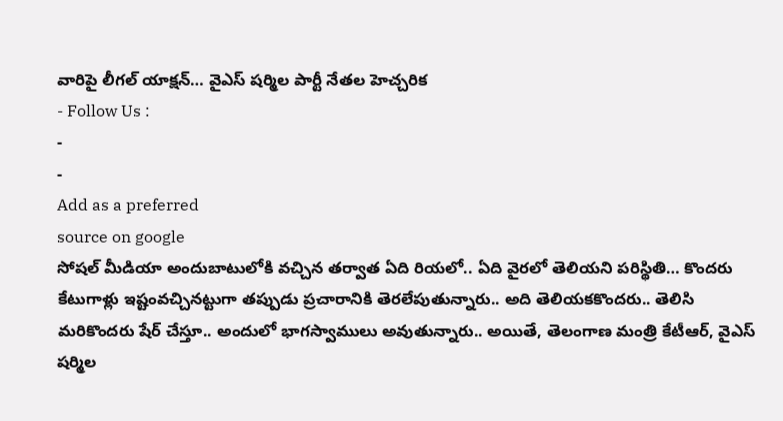వారిపై లీగల్ యాక్షన్… వైఎస్ షర్మిల పార్టీ నేతల హెచ్చరిక
- Follow Us :
-
-
Add as a preferred
source on google
సోషల్ మీడియా అందుబాటులోకి వచ్చిన తర్వాత ఏది రియలో.. ఏది వైరలో తెలియని పరిస్థితి… కొందరు కేటుగాళ్లు ఇష్టంవచ్చినట్టుగా తప్పుడు ప్రచారానికి తెరలేపుతున్నారు.. అది తెలియకకొందరు.. తెలిసి మరికొందరు షేర్ చేస్తూ.. అందులో భాగస్వాములు అవుతున్నారు.. అయితే, తెలంగాణ మంత్రి కేటీఆర్, వైఎస్ షర్మిల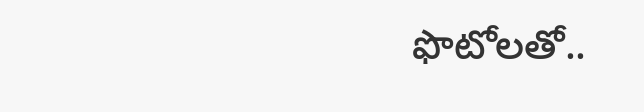ఫొటోలతో..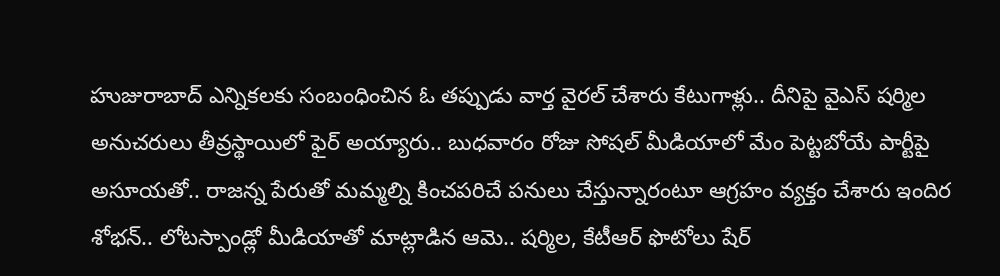హుజురాబాద్ ఎన్నికలకు సంబంధించిన ఓ తప్పుడు వార్త వైరల్ చేశారు కేటుగాళ్లు.. దీనిపై వైఎస్ షర్మిల అనుచరులు తీవ్రస్థాయిలో ఫైర్ అయ్యారు.. బుధవారం రోజు సోషల్ మీడియాలో మేం పెట్టబోయే పార్టీపై అసూయతో.. రాజన్న పేరుతో మమ్మల్ని కించపరిచే పనులు చేస్తున్నారంటూ ఆగ్రహం వ్యక్తం చేశారు ఇందిర శోభన్.. లోటస్పాండ్లో మీడియాతో మాట్లాడిన ఆమె.. షర్మిల, కేటీఆర్ ఫొటోలు షేర్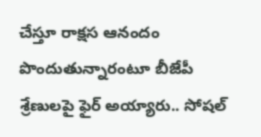చేస్తూ రాక్షస ఆనందం పొందుతున్నారంటూ బీజేపీ శ్రేణులపై ఫైర్ అయ్యారు.. సోషల్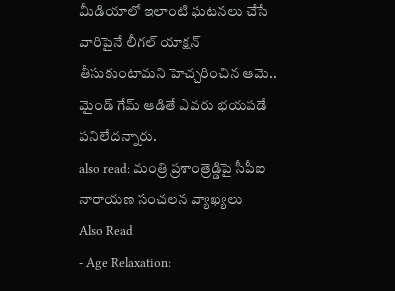మీడియాలో ఇలాంటి ఘటనలు చేసే వారిపైనే లీగల్ యాక్షన్ తీసుకుంటామని హెచ్చరించిన ఆమె.. మైండ్ గేమ్ ఆడితే ఎవరు భయపడే పనిలేదన్నారు.
also read: మంత్రి ప్రశాంత్రెడ్డిపై సీపీఐ నారాయణ సంచలన వ్యాఖ్యలు
Also Read
- Age Relaxation: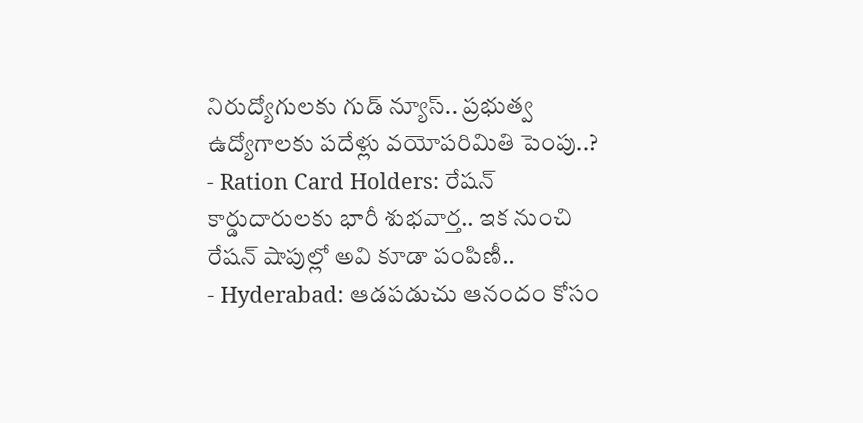నిరుద్యోగులకు గుడ్ న్యూస్.. ప్రభుత్వ ఉద్యోగాలకు పదేళ్లు వయోపరిమితి పెంపు..?
- Ration Card Holders: రేషన్ కార్డుదారులకు భారీ శుభవార్త.. ఇక నుంచి రేషన్ షాపుల్లో అవి కూడా పంపిణీ..
- Hyderabad: ఆడపడుచు ఆనందం కోసం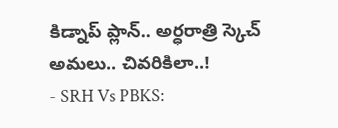కిడ్నాప్ ప్లాన్.. అర్ధరాత్రి స్కెచ్ అమలు.. చివరికిలా..!
- SRH Vs PBKS: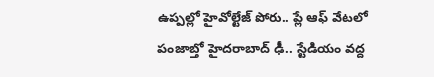ఉప్పల్లో హైవోల్టేజ్ పోరు.. ప్లే ఆఫ్ వేటలో పంజాబ్తో హైదరాబాద్ ఢీ.. స్టేడియం వద్ద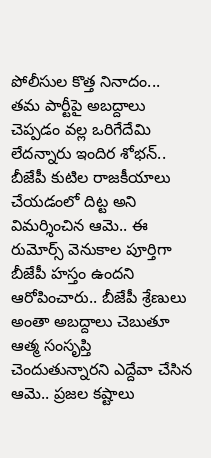పోలీసుల కొత్త నినాదం...
తమ పార్టీపై అబద్దాలు చెప్పడం వల్ల ఒరిగేదేమి లేదన్నారు ఇందిర శోభన్.. బీజేపీ కుటిల రాజకీయాలు చేయడంలో దిట్ట అని విమర్శించిన ఆమె.. ఈ రుమోర్స్ వెనుకాల పూర్తిగా బీజేపీ హస్తం ఉందని ఆరోపించారు.. బీజేపీ శ్రేణులు అంతా అబద్దాలు చెబుతూ ఆత్మ సంసృప్తి చెందుతున్నారని ఎద్దేవా చేసిన ఆమె.. ప్రజల కష్టాలు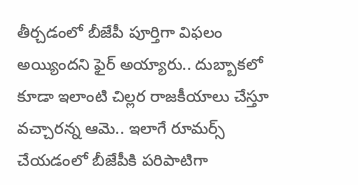తీర్చడంలో బీజేపీ పూర్తిగా విఫలం అయ్యిందని ఫైర్ అయ్యారు.. దుబ్బాకలో కూడా ఇలాంటి చిల్లర రాజకీయాలు చేస్తూ వచ్చారన్న ఆమె.. ఇలాగే రూమర్స్ చేయడంలో బీజేపీకి పరిపాటిగా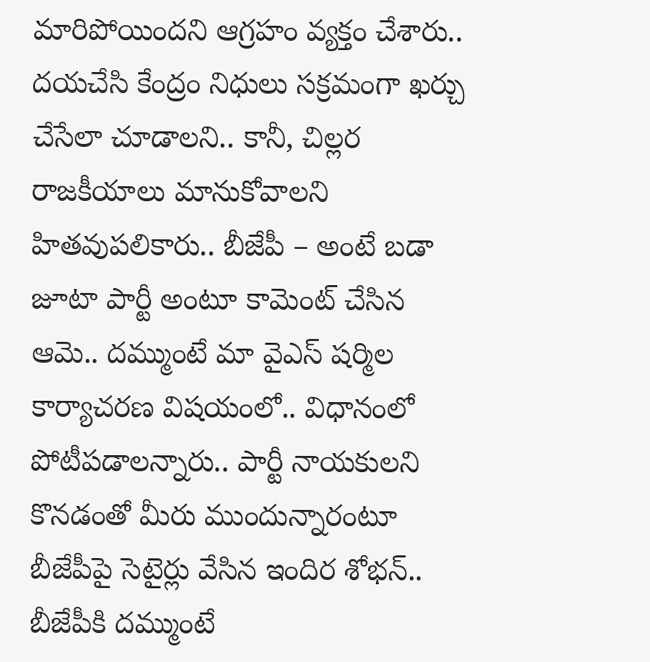మారిపోయిందని ఆగ్రహం వ్యక్తం చేశారు.. దయచేసి కేంద్రం నిధులు సక్రమంగా ఖర్చు చేసేలా చూడాలని.. కానీ, చిల్లర రాజకీయాలు మానుకోవాలని హితవుపలికారు.. బీజేపీ – అంటే బడా జూటా పార్టీ అంటూ కామెంట్ చేసిన ఆమె.. దమ్ముంటే మా వైఎస్ షర్మిల కార్యాచరణ విషయంలో.. విధానంలో పోటీపడాలన్నారు.. పార్టీ నాయకులని కొనడంతో మీరు ముందున్నారంటూ బీజేపీపై సెటైర్లు వేసిన ఇందిర శోభన్.. బీజేపీకి దమ్ముంటే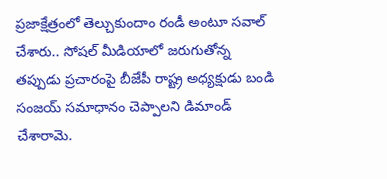ప్రజాక్షేత్రంలో తెల్చుకుందాం రండీ అంటూ సవాల్ చేశారు.. సోషల్ మీడియాలో జరుగుతోన్న తప్పుడు ప్రచారంపై బీజేపీ రాష్ట్ర అధ్యక్షుడు బండి సంజయ్ సమాధానం చెప్పాలని డిమాండ్ చేశారామె.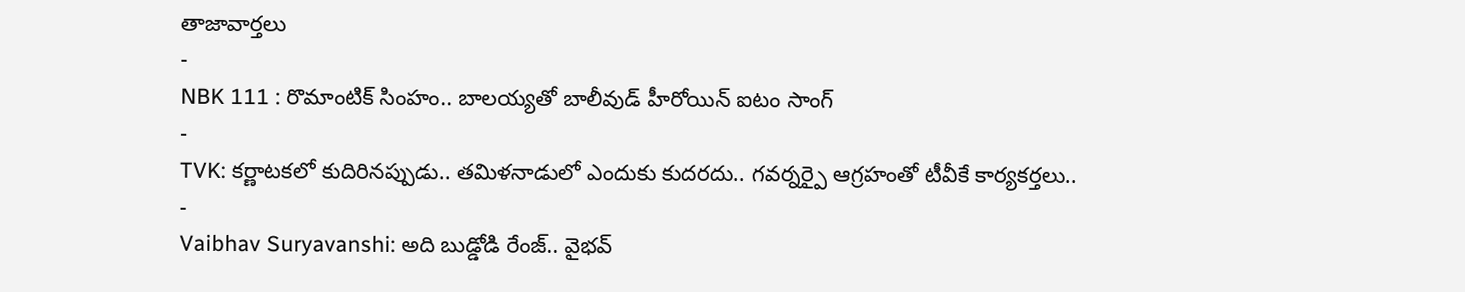తాజావార్తలు
-
NBK 111 : రొమాంటిక్ సింహం.. బాలయ్యతో బాలీవుడ్ హీరోయిన్ ఐటం సాంగ్
-
TVK: కర్ణాటకలో కుదిరినప్పుడు.. తమిళనాడులో ఎందుకు కుదరదు.. గవర్నర్పై ఆగ్రహంతో టీవీకే కార్యకర్తలు..
-
Vaibhav Suryavanshi: అది బుడ్డోడి రేంజ్.. వైభవ్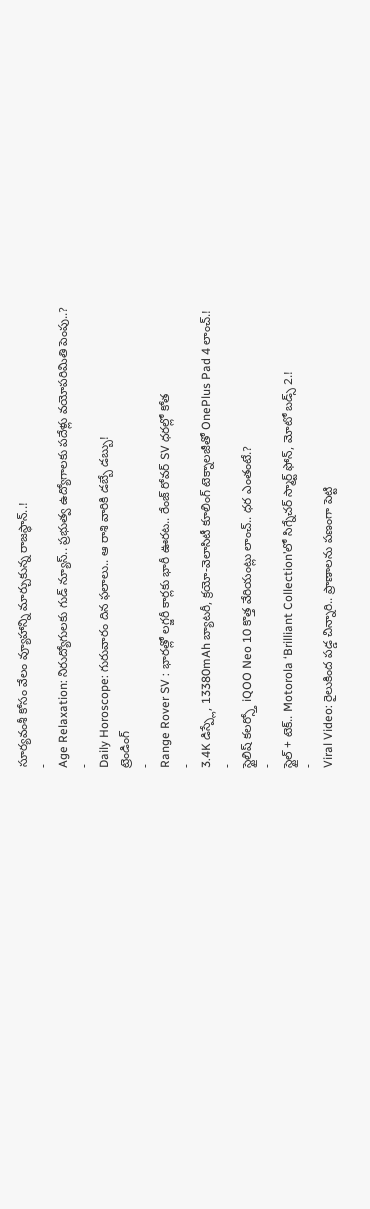సూర్యవంశీ కోసం వేలం వ్యూహాన్ని మార్చుకున్న రాజస్థాన్..!
-
Age Relaxation: నిరుద్యోగులకు గుడ్ న్యూస్.. ప్రభుత్వ ఉద్యోగాలకు పదేళ్లు వయోపరిమితి పెంపు..?
-
Daily Horoscope: గురువారం దిన ఫలాలు.. ఆ రాశి వారికి డబ్బే డబ్బు!
ట్రెండింగ్
-
Range Rover SV : భారత్లో లగ్జరీ కార్లకు భారీ ఊరట.. రేంజ్ రోవర్ SV ధరల్లో కోత
-
3.4K డిస్ప్లే, 13380mAh బ్యాటరీ, క్రయో-వెలాసిటీ కూలింగ్ టెక్నాలజీతో OnePlus Pad 4 లాంచ్.!
-
స్టైలిష్ కలర్స్తో iQOO Neo 10 కొత్త వేరియంట్లు లాంచ్.. ధర ఎంతంటే.?
-
స్టైల్ + టెక్.. Motorola ‘Brilliant Collection’లో సిగ్నేచర్ స్మార్ట్ ఫోన్, మోటో బడ్స్ 2.!
-
Viral Video: రైలుకింద పడ్డ చిన్నారి.. ప్రాణాలను పణంగా పెట్టి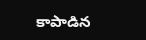కాపాడిన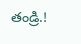తండ్రి.!